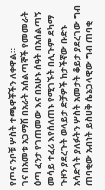የጦና ንቦቹ ሦስት ተጫዋቾችን ለቀዋል።
ገና በአመቱ አጋማሽ በአራት አሰልጣኞች የመመራት ዕጣ ፈንታ የገጠመው እና በአሁኑ ሰዓት በአሰልጣኝ መሳይ ተፈሪ እየሰለጠኑ የሚገኙት በሊጉም ደካማ ጉዞን ያደረጉት ወላይታ ድቻዎች ከታችኛው ቡድኑ አሳድጎት ያለፉትን ሦስት አመታት ቆይታ ያደረገው ግብ ጠባቂው አብነት ይስሀቅ ሴኔጋላዊው ግብ ጠባቂ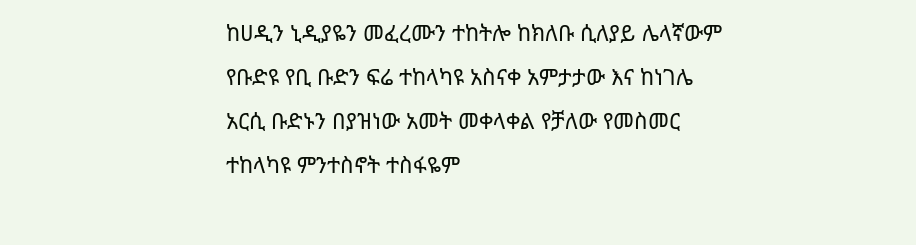ከሀዲን ኒዲያዬን መፈረሙን ተከትሎ ከክለቡ ሲለያይ ሌላኛውም የቡድዩ የቢ ቡድን ፍሬ ተከላካዩ አስናቀ አምታታው እና ከነገሌ አርሲ ቡድኑን በያዝነው አመት መቀላቀል የቻለው የመስመር ተከላካዩ ምንተስኖት ተስፋዬም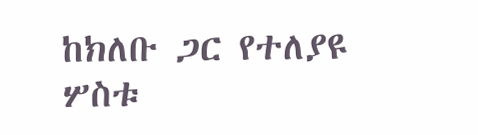ከክለቡ ጋር የተለያዩ ሦስቱ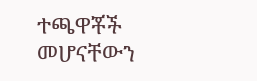ተጫዋቾች መሆናቸውን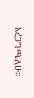አረጋግጫለሁ።